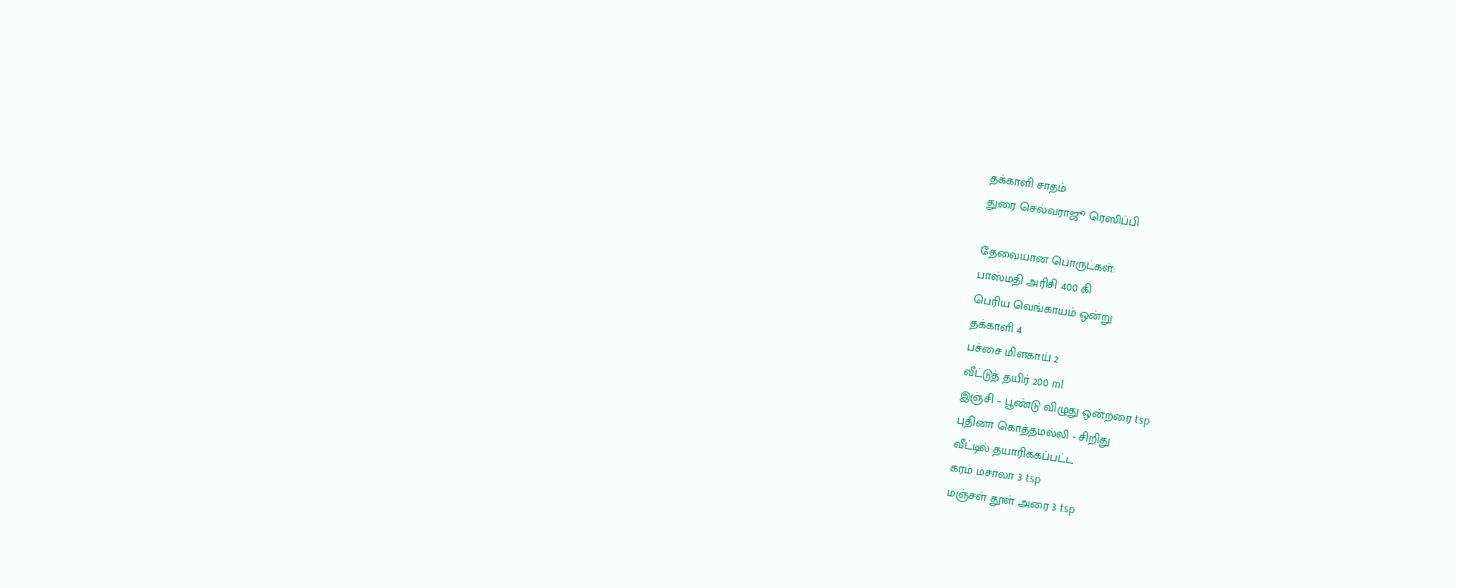தக்காளி சாதம்
துரை செல்வராஜூ ரெஸிப்பி

தேவையான பொருட்கள்:
பாஸ்மதி அரிசி 400 கி
பெரிய வெங்காயம் ஒன்று
தக்காளி 4
பச்சை மிளகாய் 2
வீட்டுத் தயிர் 200 ml
இஞ்சி – பூண்டு விழுது ஒன்றரை tsp
புதினா கொத்தமல்லி - சிறிது
வீட்டில் தயாரிக்கப்பட்ட
கரம் மசாலா 3 tsp
மஞ்சள் தூள் அரை 3 tsp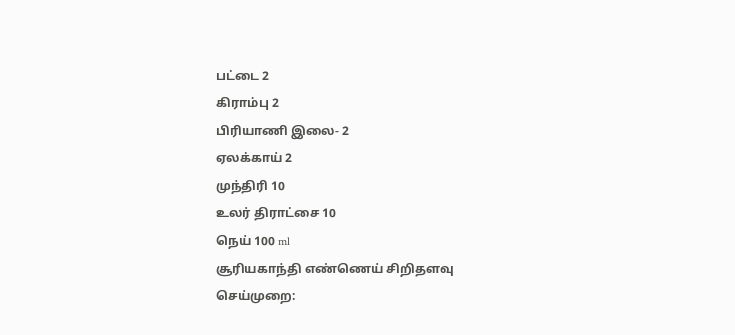பட்டை 2
கிராம்பு 2
பிரியாணி இலை- 2
ஏலக்காய் 2
முந்திரி 10
உலர் திராட்சை 10
நெய் 100 ml
சூரியகாந்தி எண்ணெய் சிறிதளவு
செய்முறை: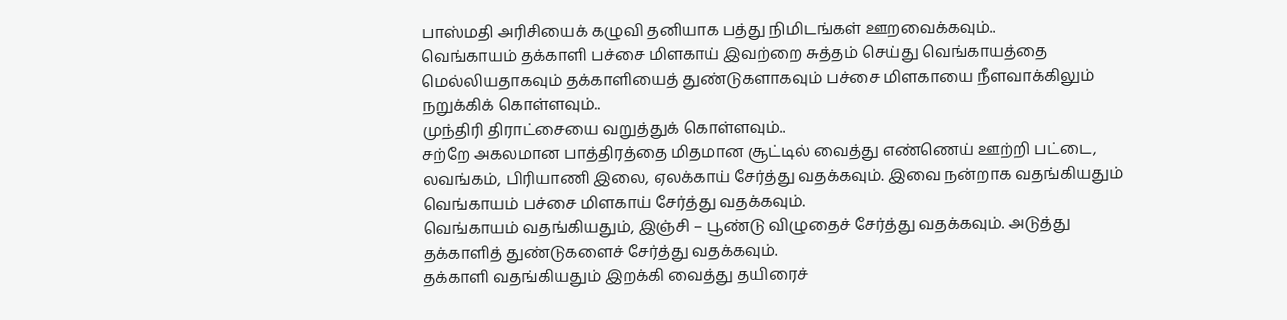பாஸ்மதி அரிசியைக் கழுவி தனியாக பத்து நிமிடங்கள் ஊறவைக்கவும்..
வெங்காயம் தக்காளி பச்சை மிளகாய் இவற்றை சுத்தம் செய்து வெங்காயத்தை மெல்லியதாகவும் தக்காளியைத் துண்டுகளாகவும் பச்சை மிளகாயை நீளவாக்கிலும் நறுக்கிக் கொள்ளவும்..
முந்திரி திராட்சையை வறுத்துக் கொள்ளவும்..
சற்றே அகலமான பாத்திரத்தை மிதமான சூட்டில் வைத்து எண்ணெய் ஊற்றி பட்டை, லவங்கம், பிரியாணி இலை, ஏலக்காய் சேர்த்து வதக்கவும். இவை நன்றாக வதங்கியதும் வெங்காயம் பச்சை மிளகாய் சேர்த்து வதக்கவும்.
வெங்காயம் வதங்கியதும், இஞ்சி – பூண்டு விழுதைச் சேர்த்து வதக்கவும். அடுத்து தக்காளித் துண்டுகளைச் சேர்த்து வதக்கவும்.
தக்காளி வதங்கியதும் இறக்கி வைத்து தயிரைச்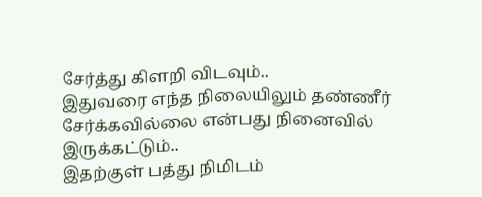சேர்த்து கிளறி விடவும்..
இதுவரை எந்த நிலையிலும் தண்ணீர் சேர்க்கவில்லை என்பது நினைவில் இருக்கட்டும்..
இதற்குள் பத்து நிமிடம்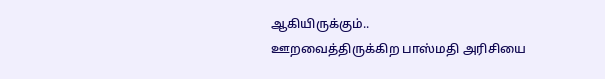ஆகியிருக்கும்..
ஊறவைத்திருக்கிற பாஸ்மதி அரிசியை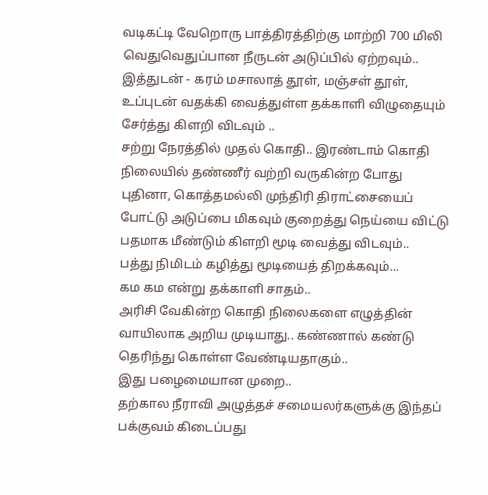வடிகட்டி வேறொரு பாத்திரத்திற்கு மாற்றி 700 மிலி வெதுவெதுப்பான நீருடன் அடுப்பில் ஏற்றவும்..
இத்துடன் - கரம் மசாலாத் தூள், மஞ்சள் தூள், உப்புடன் வதக்கி வைத்துள்ள தக்காளி விழுதையும் சேர்த்து கிளறி விடவும் ..
சற்று நேரத்தில் முதல் கொதி.. இரண்டாம் கொதி நிலையில் தண்ணீர் வற்றி வருகின்ற போது புதினா, கொத்தமல்லி முந்திரி திராட்சையைப் போட்டு அடுப்பை மிகவும் குறைத்து நெய்யை விட்டு பதமாக மீண்டும் கிளறி மூடி வைத்து விடவும்..
பத்து நிமிடம் கழித்து மூடியைத் திறக்கவும்...
கம கம என்று தக்காளி சாதம்..
அரிசி வேகின்ற கொதி நிலைகளை எழுத்தின் வாயிலாக அறிய முடியாது.. கண்ணால் கண்டு தெரிந்து கொள்ள வேண்டியதாகும்..
இது பழைமையான முறை..
தற்கால நீராவி அழுத்தச் சமையலர்களுக்கு இந்தப் பக்குவம் கிடைப்பது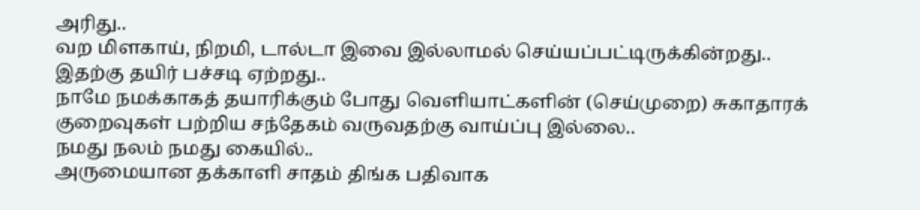அரிது..
வற மிளகாய், நிறமி, டால்டா இவை இல்லாமல் செய்யப்பட்டிருக்கின்றது..
இதற்கு தயிர் பச்சடி ஏற்றது..
நாமே நமக்காகத் தயாரிக்கும் போது வெளியாட்களின் (செய்முறை) சுகாதாரக் குறைவுகள் பற்றிய சந்தேகம் வருவதற்கு வாய்ப்பு இல்லை..
நமது நலம் நமது கையில்..
அருமையான தக்காளி சாதம் திங்க பதிவாக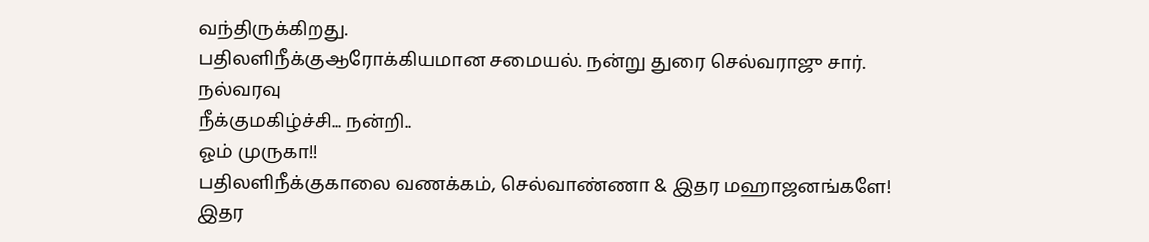வந்திருக்கிறது.
பதிலளிநீக்குஆரோக்கியமான சமையல். நன்று துரை செல்வராஜு சார்.
நல்வரவு
நீக்குமகிழ்ச்சி... நன்றி..
ஓம் முருகா!!
பதிலளிநீக்குகாலை வணக்கம், செல்வாண்ணா & இதர மஹாஜனங்களே!
இதர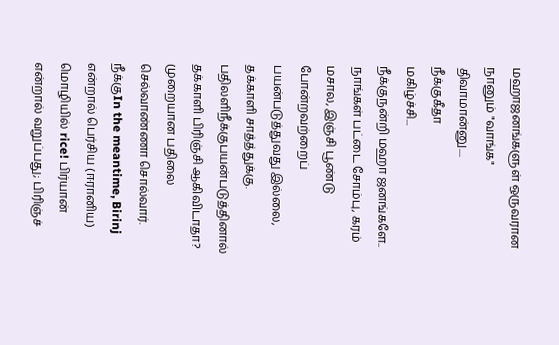மஹாஜனங்களுள் ஒருவரான நானும் "வாங்க" திவாமான்னு....
நீக்குகீதா
மகிழ்ச்சி...
நீக்குநன்றி மஹா ஜனங்களே..
நாங்கள் பட்டை சோம்பு, கரம் மசால, இஞ்சி பூண்டு போன்றவற்றைப் பயன்படுத்துவது இல்லை, தக்காளி சாத்த்துக்கு.
பதிலளிநீக்குபயன்படுத்தினால் தக்காளி பிரிஞ்சி ஆகிவிடாதா?
முறையான பதிலை செல்வாண்ணா சொல்வார்.
நீக்குIn the meantime, Birinj என்றால் பெர்சிய (ஈரானிய) மொழியில் rice! பிர்யான் என்றால் வறுப்பது; பிரிஞ்ச்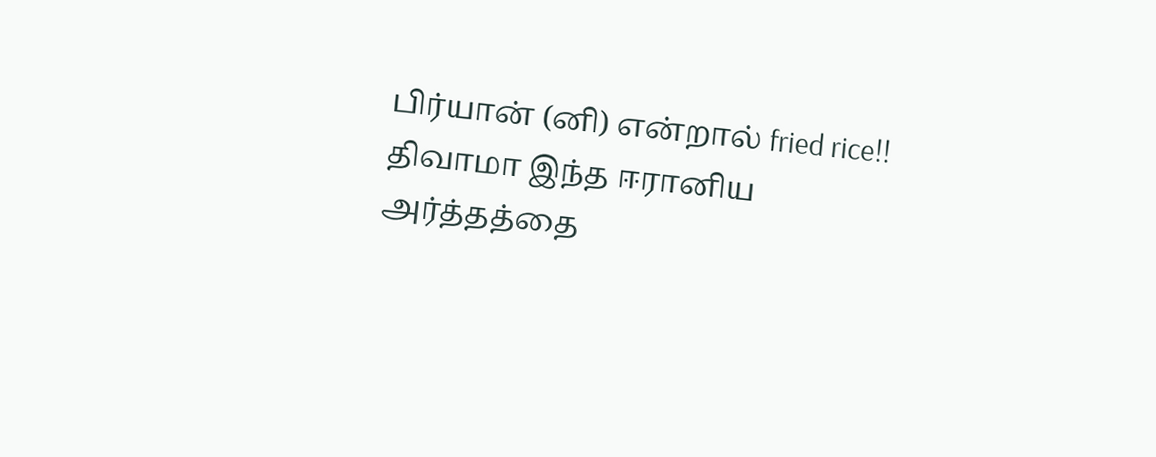பிர்யான் (னி) என்றால் fried rice!!
திவாமா இந்த ஈரானிய அர்த்தத்தை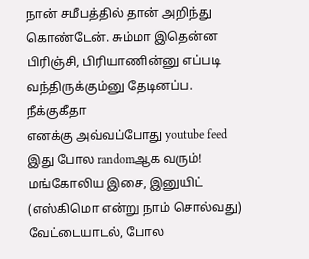நான் சமீபத்தில் தான் அறிந்து கொண்டேன். சும்மா இதென்ன பிரிஞ்சி, பிரியாணின்னு எப்படி வந்திருக்கும்னு தேடினப்ப.
நீக்குகீதா
எனக்கு அவ்வப்போது youtube feed இது போல randomஆக வரும்! மங்கோலிய இசை, இனுயிட் (எஸ்கிமொ என்று நாம் சொல்வது) வேட்டையாடல், போல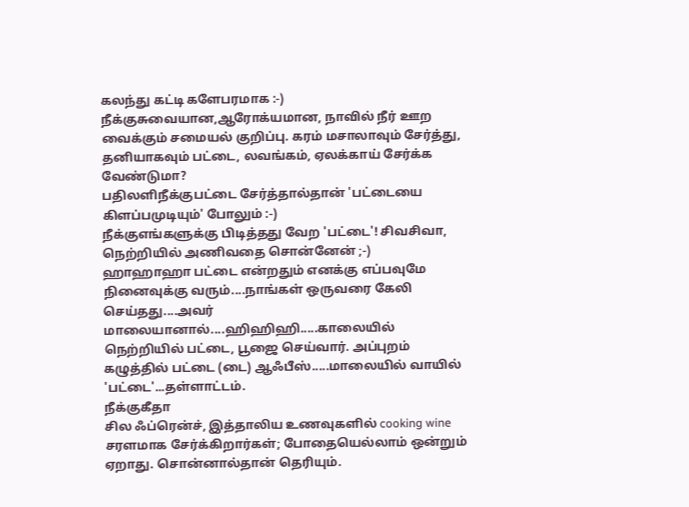கலந்து கட்டி களேபரமாக :-)
நீக்குசுவையான,ஆரோக்யமான, நாவில் நீர் ஊற வைக்கும் சமையல் குறிப்பு. கரம் மசாலாவும் சேர்த்து, தனியாகவும் பட்டை, லவங்கம், ஏலக்காய் சேர்க்க வேண்டுமா?
பதிலளிநீக்குபட்டை சேர்த்தால்தான் 'பட்டையை கிளப்பமுடியும்' போலும் :-)
நீக்குஎங்களுக்கு பிடித்தது வேற 'பட்டை'! சிவசிவா, நெற்றியில் அணிவதை சொன்னேன் ;-)
ஹாஹாஹா பட்டை என்றதும் எனக்கு எப்பவுமே நினைவுக்கு வரும்....நாங்கள் ஒருவரை கேலி செய்தது....அவர் மாலையானால்....ஹிஹிஹி.....காலையில் நெற்றியில் பட்டை, பூஜை செய்வார். அப்புறம் கழுத்தில் பட்டை (டை) ஆஃபீஸ்.....மாலையில் வாயில் 'பட்டை'...தள்ளாட்டம்.
நீக்குகீதா
சில ஃப்ரென்ச், இத்தாலிய உணவுகளில் cooking wine சரளமாக சேர்க்கிறார்கள்; போதையெல்லாம் ஒன்றும் ஏறாது. சொன்னால்தான் தெரியும்.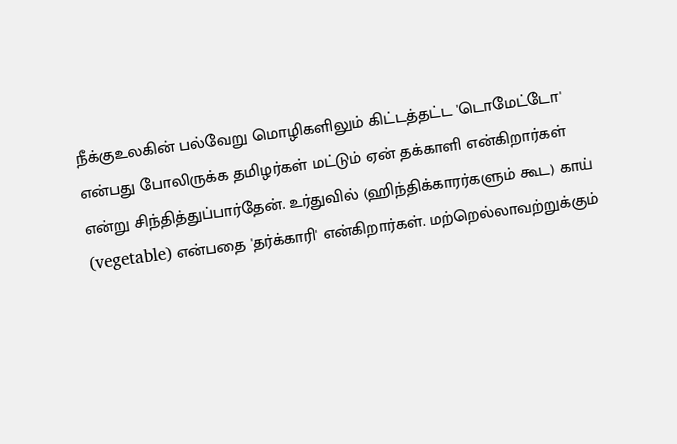நீக்குஉலகின் பல்வேறு மொழிகளிலும் கிட்டத்தட்ட 'டொமேட்டோ' என்பது போலிருக்க தமிழர்கள் மட்டும் ஏன் தக்காளி என்கிறார்கள் என்று சிந்தித்துப்பார்தேன். உர்துவில் (ஹிந்திக்காரர்களும் கூட) காய் (vegetable) என்பதை 'தர்க்காரி' என்கிறார்கள். மற்றெல்லாவற்றுக்கும்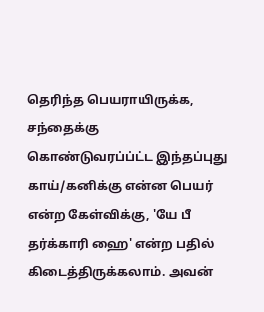தெரிந்த பெயராயிருக்க, சந்தைக்கு கொண்டுவரப்ப்ட்ட இந்தப்புது காய்/கனிக்கு என்ன பெயர் என்ற கேள்விக்கு, 'யே பீ தர்க்காரி ஹை' என்ற பதில் கிடைத்திருக்கலாம். அவன்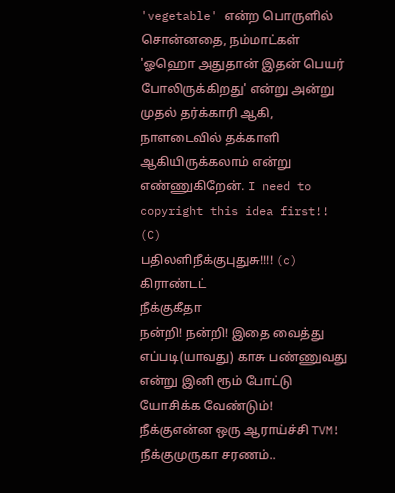'vegetable' என்ற பொருளில் சொன்னதை, நம்மாட்கள் 'ஓஹொ அதுதான் இதன் பெயர் போலிருக்கிறது' என்று அன்று முதல் தர்க்காரி ஆகி, நாளடைவில் தக்காளி ஆகியிருக்கலாம் என்று எண்ணுகிறேன். I need to copyright this idea first!! (C)
பதிலளிநீக்குபுதுசு!!!! (c) கிராண்டட்
நீக்குகீதா
நன்றி! நன்றி! இதை வைத்து எப்படி(யாவது) காசு பண்ணுவது என்று இனி ரூம் போட்டு யோசிக்க வேண்டும்!
நீக்குஎன்ன ஒரு ஆராய்ச்சி TVM!
நீக்குமுருகா சரணம்..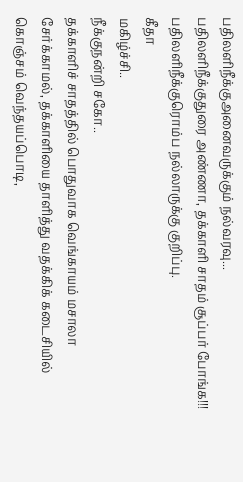பதிலளிநீக்குஅனைவருக்கும் நல்வரவு...
பதிலளிநீக்குதுரை அண்ணா, தக்காளி சாதம் சூப்பர் போங்க!!!
பதிலளிநீக்குரொம்ப நல்லாருக்கு குறிப்பு.
கீதா
மகிழ்ச்சி..
நீக்குநன்றி சகோ..
தக்காளிச் சாதத்தில் பொதுவாக வெங்காயம் மசாலா சேர்க்காமல், தக்காளியை தாளித்து வதக்கிக் கடைசியில் கொஞ்சம் வெந்தயப்பொடி,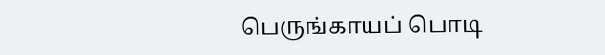பெருங்காயப் பொடி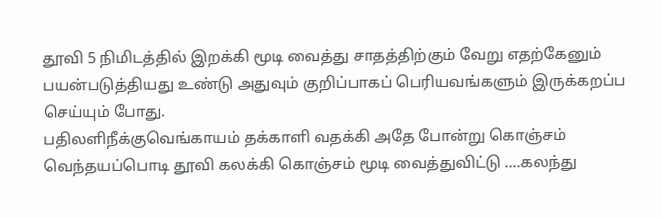தூவி 5 நிமிடத்தில் இறக்கி மூடி வைத்து சாதத்திற்கும் வேறு எதற்கேனும் பயன்படுத்தியது உண்டு அதுவும் குறிப்பாகப் பெரியவங்களும் இருக்கறப்ப செய்யும் போது.
பதிலளிநீக்குவெங்காயம் தக்காளி வதக்கி அதே போன்று கொஞ்சம் வெந்தயப்பொடி தூவி கலக்கி கொஞ்சம் மூடி வைத்துவிட்டு ....கலந்து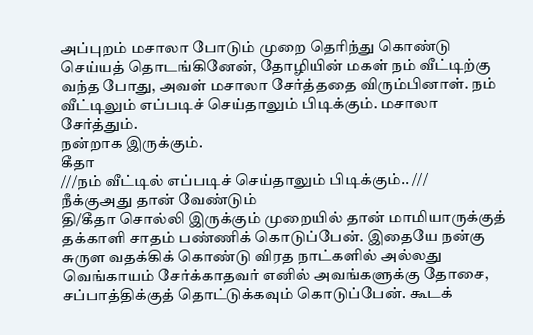அப்புறம் மசாலா போடும் முறை தெரிந்து கொண்டு செய்யத் தொடங்கினேன், தோழியின் மகள் நம் வீட்டிற்கு வந்த போது, அவள் மசாலா சேர்த்ததை விரும்பினாள். நம் வீட்டிலும் எப்படிச் செய்தாலும் பிடிக்கும். மசாலா சேர்த்தும்.
நன்றாக இருக்கும்.
கீதா
///நம் வீட்டில் எப்படிச் செய்தாலும் பிடிக்கும்.. ///
நீக்குஅது தான் வேண்டும்
தி/கீதா சொல்லி இருக்கும் முறையில் தான் மாமியாருக்குத் தக்காளி சாதம் பண்ணிக் கொடுப்பேன். இதையே நன்கு சுருள வதக்கிக் கொண்டு விரத நாட்களில் அல்லது வெங்காயம் சேர்க்காதவர் எனில் அவங்களுக்கு தோசை, சப்பாத்திக்குத் தொட்டுக்கவும் கொடுப்பேன். கூடக்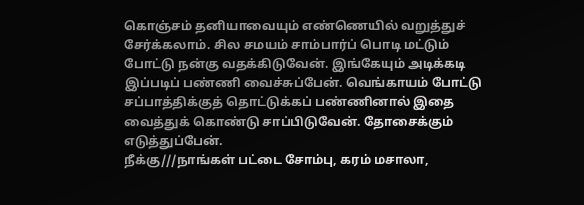கொஞ்சம் தனியாவையும் எண்ணெயில் வறுத்துச் சேர்க்கலாம். சில சமயம் சாம்பார்ப் பொடி மட்டும் போட்டு நன்கு வதக்கிடுவேன். இங்கேயும் அடிக்கடி இப்படிப் பண்ணி வைச்சுப்பேன். வெங்காயம் போட்டு சப்பாத்திக்குத் தொட்டுக்கப் பண்ணினால் இதை வைத்துக் கொண்டு சாப்பிடுவேன். தோசைக்கும் எடுத்துப்பேன்.
நீக்கு///நாங்கள் பட்டை சோம்பு, கரம் மசாலா,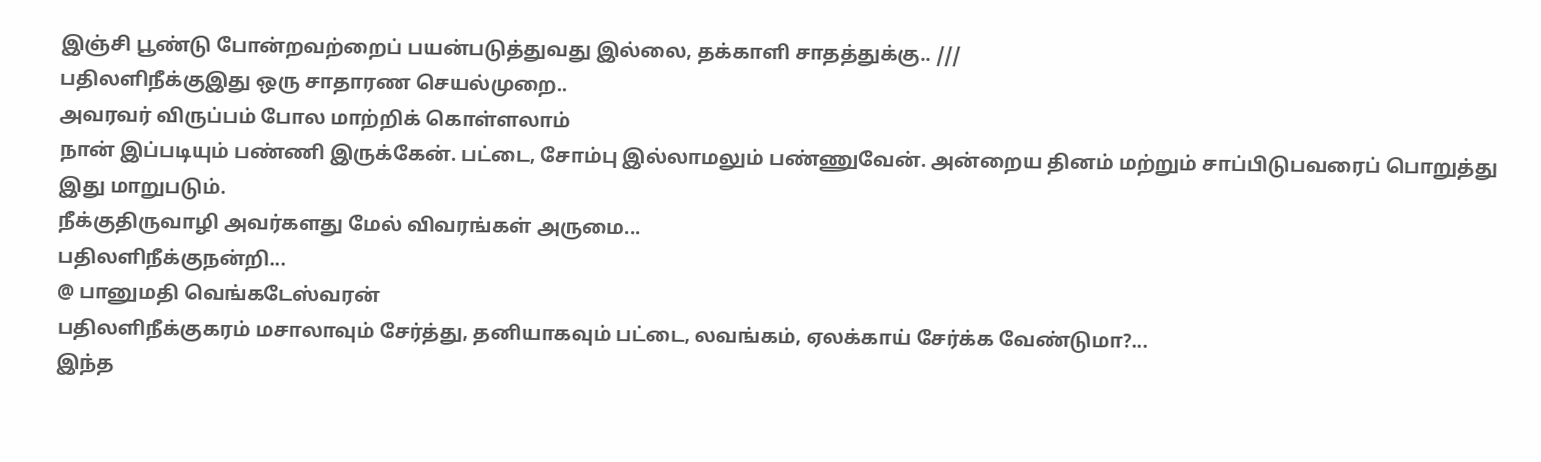இஞ்சி பூண்டு போன்றவற்றைப் பயன்படுத்துவது இல்லை, தக்காளி சாதத்துக்கு.. ///
பதிலளிநீக்குஇது ஒரு சாதாரண செயல்முறை..
அவரவர் விருப்பம் போல மாற்றிக் கொள்ளலாம்
நான் இப்படியும் பண்ணி இருக்கேன். பட்டை, சோம்பு இல்லாமலும் பண்ணுவேன். அன்றைய தினம் மற்றும் சாப்பிடுபவரைப் பொறுத்து இது மாறுபடும்.
நீக்குதிருவாழி அவர்களது மேல் விவரங்கள் அருமை...
பதிலளிநீக்குநன்றி...
@ பானுமதி வெங்கடேஸ்வரன்
பதிலளிநீக்குகரம் மசாலாவும் சேர்த்து, தனியாகவும் பட்டை, லவங்கம், ஏலக்காய் சேர்க்க வேண்டுமா?...
இந்த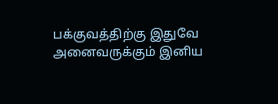பக்குவத்திற்கு இதுவே
அனைவருக்கும் இனிய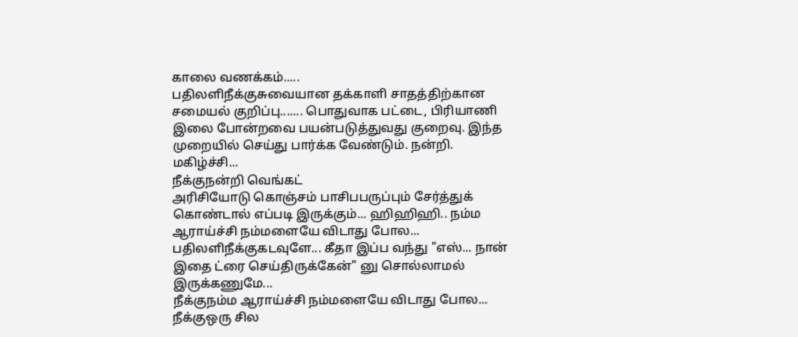காலை வணக்கம்.....
பதிலளிநீக்குசுவையான தக்காளி சாதத்திற்கான சமையல் குறிப்பு....... பொதுவாக பட்டை, பிரியாணி இலை போன்றவை பயன்படுத்துவது குறைவு. இந்த முறையில் செய்து பார்க்க வேண்டும். நன்றி.
மகிழ்ச்சி...
நீக்குநன்றி வெங்கட்
அரிசியோடு கொஞ்சம் பாசிபபருப்பும் சேர்த்துக் கொண்டால் எப்படி இருக்கும்... ஹிஹிஹி.. நம்ம ஆராய்ச்சி நம்மளையே விடாது போல...
பதிலளிநீக்குகடவுளே... கீதா இப்ப வந்து "எஸ்... நான் இதை ட்ரை செய்திருக்கேன்" னு சொல்லாமல் இருக்கணுமே...
நீக்குநம்ம ஆராய்ச்சி நம்மளையே விடாது போல...
நீக்குஒரு சில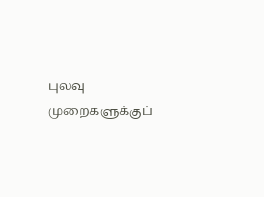புலவு முறைகளுக்குப்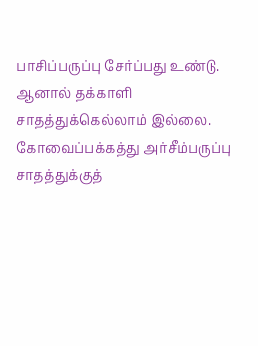பாசிப்பருப்பு சேர்ப்பது உண்டு. ஆனால் தக்காளி சாதத்துக்கெல்லாம் இல்லை. கோவைப்பக்கத்து அர்சீம்பருப்பு சாதத்துக்குத்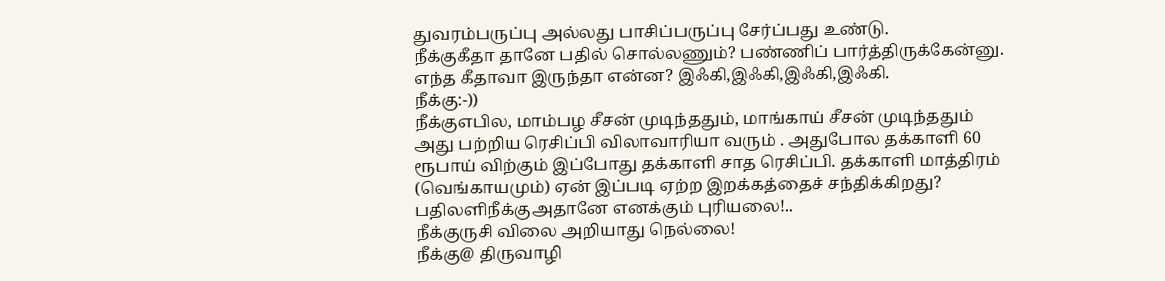துவரம்பருப்பு அல்லது பாசிப்பருப்பு சேர்ப்பது உண்டு.
நீக்குகீதா தானே பதில் சொல்லணும்? பண்ணிப் பார்த்திருக்கேன்னு. எந்த கீதாவா இருந்தா என்ன? இஃகி,இஃகி,இஃகி,இஃகி.
நீக்கு:-))
நீக்குஎபில, மாம்பழ சீசன் முடிந்ததும், மாங்காய் சீசன் முடிந்ததும் அது பற்றிய ரெசிப்பி விலாவாரியா வரும் . அதுபோல தக்காளி 60 ரூபாய் விற்கும் இப்போது தக்காளி சாத ரெசிப்பி. தக்காளி மாத்திரம் (வெங்காயமும்) ஏன் இப்படி ஏற்ற இறக்கத்தைச் சந்திக்கிறது?
பதிலளிநீக்குஅதானே எனக்கும் புரியலை!..
நீக்குருசி விலை அறியாது நெல்லை!
நீக்கு@ திருவாழி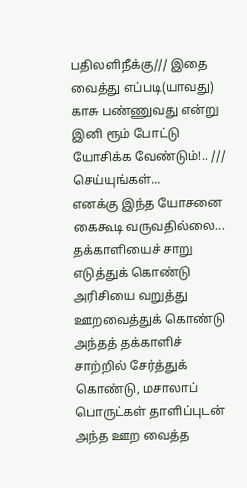பதிலளிநீக்கு/// இதை வைத்து எப்படி(யாவது) காசு பண்ணுவது என்று இனி ரூம் போட்டு யோசிக்க வேண்டும்!.. ///
செய்யுங்கள்...
எனக்கு இந்த யோசனை கைகூடி வருவதில்லை...
தக்காளியைச் சாறு எடுத்துக் கொண்டு அரிசியை வறுத்து ஊறவைத்துக் கொண்டு அந்தத் தக்காளிச் சாற்றில் சேர்த்துக் கொண்டு, மசாலாப் பொருட்கள் தாளிப்புடன் அந்த ஊற வைத்த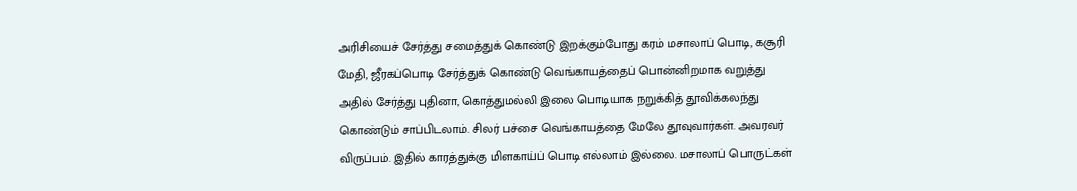அரிசியைச் சேர்த்து சமைத்துக் கொண்டு இறக்கும்போது கரம் மசாலாப் பொடி, கசூரி மேதி, ஜீரகப்பொடி சேர்த்துக் கொண்டு வெங்காயத்தைப் பொன்னிறமாக வறுத்து அதில் சேர்த்து புதினா, கொத்துமல்லி இலை பொடியாக நறுக்கித் தூவிக்கலந்து கொண்டும் சாப்பிடலாம். சிலர் பச்சை வெங்காயத்தை மேலே தூவுவார்கள். அவரவர் விருப்பம். இதில் காரத்துக்கு மிளகாய்ப் பொடி எல்லாம் இல்லை. மசாலாப் பொருட்கள்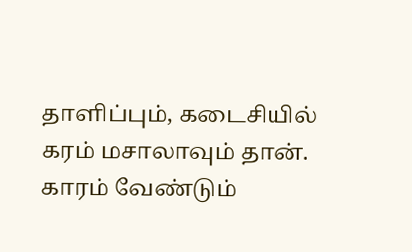தாளிப்பும், கடைசியில் கரம் மசாலாவும் தான். காரம் வேண்டும்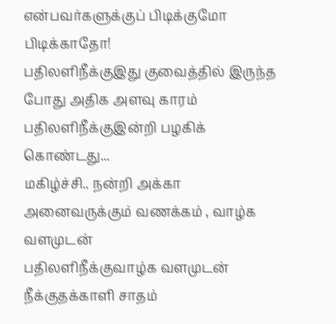என்பவர்களுக்குப் பிடிக்குமோ பிடிக்காதோ!
பதிலளிநீக்குஇது குவைத்தில் இருந்த போது அதிக அளவு காரம்
பதிலளிநீக்குஇன்றி பழகிக் கொண்டது...
மகிழ்ச்சி.. நன்றி அக்கா
அனைவருக்கும் வணக்கம் , வாழ்க வளமுடன்
பதிலளிநீக்குவாழ்க வளமுடன்
நீக்குதக்காளி சாதம்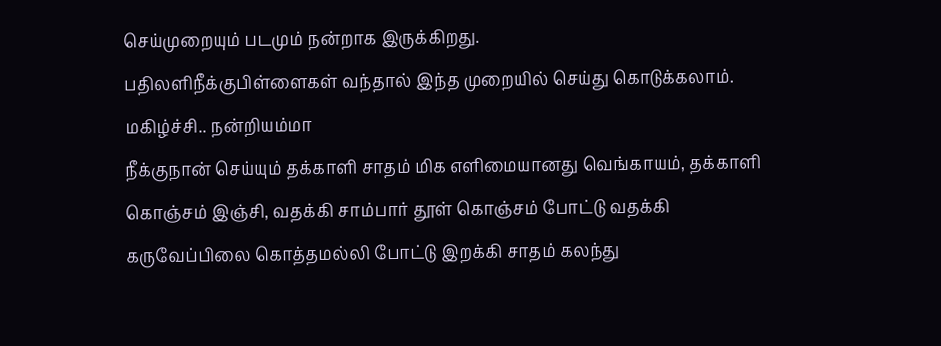செய்முறையும் படமும் நன்றாக இருக்கிறது.
பதிலளிநீக்குபிள்ளைகள் வந்தால் இந்த முறையில் செய்து கொடுக்கலாம்.
மகிழ்ச்சி.. நன்றியம்மா
நீக்குநான் செய்யும் தக்காளி சாதம் மிக எளிமையானது வெங்காயம், தக்காளி கொஞ்சம் இஞ்சி, வதக்கி சாம்பார் தூள் கொஞ்சம் போட்டு வதக்கி கருவேப்பிலை கொத்தமல்லி போட்டு இறக்கி சாதம் கலந்து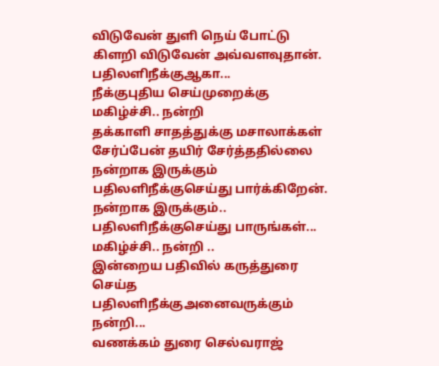விடுவேன் துளி நெய் போட்டு கிளறி விடுவேன் அவ்வளவுதான்.
பதிலளிநீக்குஆகா...
நீக்குபுதிய செய்முறைக்கு
மகிழ்ச்சி.. நன்றி
தக்காளி சாதத்துக்கு மசாலாக்கள் சேர்ப்பேன் தயிர் சேர்த்ததில்லை நன்றாக இருக்கும்
பதிலளிநீக்குசெய்து பார்க்கிறேன்.
நன்றாக இருக்கும்..
பதிலளிநீக்குசெய்து பாருங்கள்...
மகிழ்ச்சி.. நன்றி ..
இன்றைய பதிவில் கருத்துரை செய்த
பதிலளிநீக்குஅனைவருக்கும் நன்றி...
வணக்கம் துரை செல்வராஜ்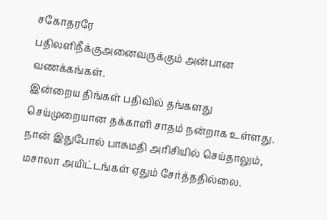சகோதரரே
பதிலளிநீக்குஅனைவருக்கும் அன்பான வணக்கங்கள்.
இன்றைய திங்கள் பதிவில் தங்களது செய்முறையான தக்காளி சாதம் நன்றாக உள்ளது. நான் இதுபோல் பாசுமதி அரிசியில் செய்தாலும், மசாலா அயிட்டங்கள் ஏதும் சேர்த்ததில்லை.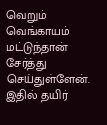வெறும் வெங்காயம் மட்டுந்தான் சேர்த்து செய்துள்ளேன்.
இதில் தயிர்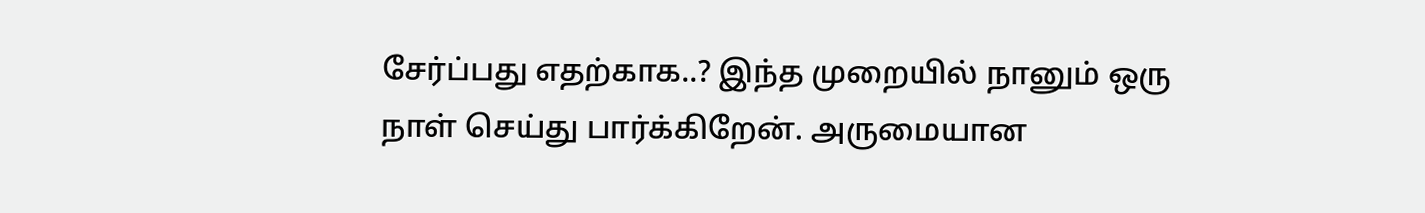சேர்ப்பது எதற்காக..? இந்த முறையில் நானும் ஒரு நாள் செய்து பார்க்கிறேன். அருமையான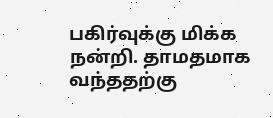பகிர்வுக்கு மிக்க நன்றி. தாமதமாக வந்ததற்கு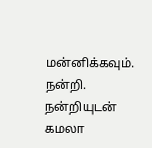மன்னிக்கவும். நன்றி.
நன்றியுடன்
கமலா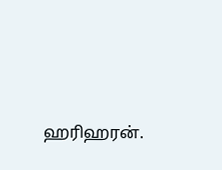ஹரிஹரன்.